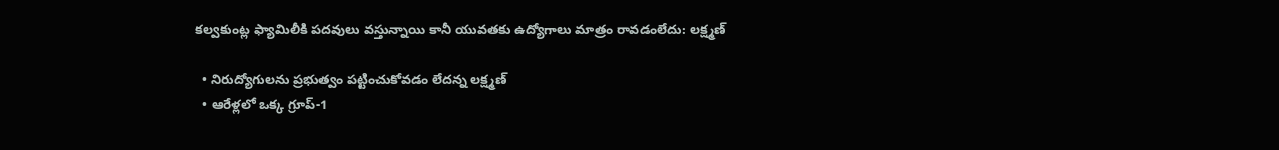కల్వకుంట్ల ఫ్యామిలీకి పదవులు వస్తున్నాయి కానీ యువతకు ఉద్యోగాలు మాత్రం రావడంలేదు: లక్ష్మణ్

  • నిరుద్యోగులను ప్రభుత్వం పట్టించుకోవడం లేదన్న లక్ష్మణ్
  • ఆరేళ్లలో ఒక్క గ్రూప్-1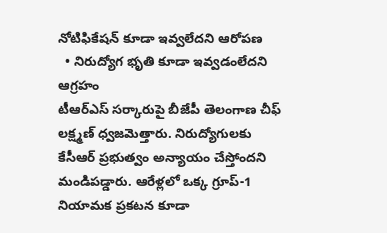నోటిఫికేషన్ కూడా ఇవ్వలేదని ఆరోపణ
  • నిరుద్యోగ భృతి కూడా ఇవ్వడంలేదని ఆగ్రహం
టీఆర్ఎస్ సర్కారుపై బీజేపీ తెలంగాణ చీఫ్ లక్ష్మణ్ ధ్వజమెత్తారు. నిరుద్యోగులకు కేసీఆర్ ప్రభుత్వం అన్యాయం చేస్తోందని మండిపడ్డారు. ఆరేళ్లలో ఒక్క గ్రూప్-1 నియామక ప్రకటన కూడా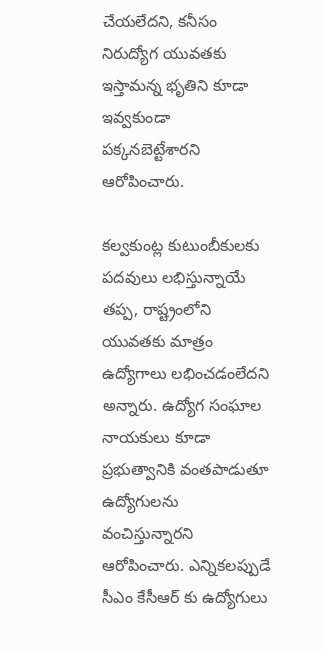చేయలేదని, కనీసం నిరుద్యోగ యువతకు ఇస్తామన్న భృతిని కూడా ఇవ్వకుండా పక్కనబెట్టేశారని ఆరోపించారు.

కల్వకుంట్ల కుటుంబీకులకు పదవులు లభిస్తున్నాయే తప్ప, రాష్ట్రంలోని యువతకు మాత్రం ఉద్యోగాలు లభించడంలేదని అన్నారు. ఉద్యోగ సంఘాల నాయకులు కూడా ప్రభుత్వానికి వంతపాడుతూ ఉద్యోగులను వంచిస్తున్నారని ఆరోపించారు. ఎన్నికలప్పుడే సీఎం కేసీఆర్ కు ఉద్యోగులు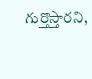గుర్తొస్తారని,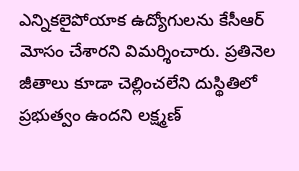ఎన్నికలైపోయాక ఉద్యోగులను కేసీఆర్ మోసం చేశారని విమర్శించారు. ప్రతినెల జీతాలు కూడా చెల్లించలేని దుస్థితిలో ప్రభుత్వం ఉందని లక్ష్మణ్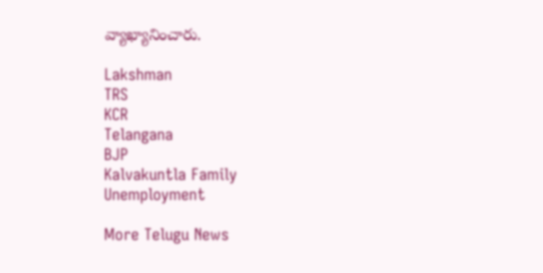వ్యాఖ్యానించారు.

Lakshman
TRS
KCR
Telangana
BJP
Kalvakuntla Family
Unemployment

More Telugu News